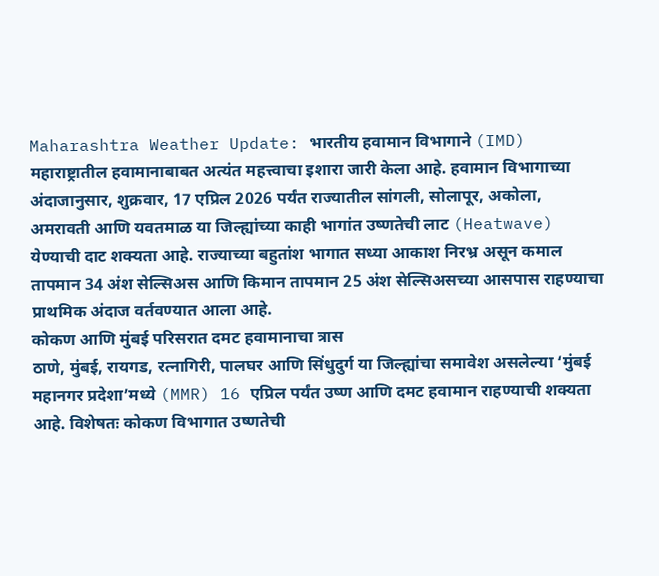Maharashtra Weather Update: भारतीय हवामान विभागाने (IMD) महाराष्ट्रातील हवामानाबाबत अत्यंत महत्त्वाचा इशारा जारी केला आहे. हवामान विभागाच्या अंदाजानुसार, शुक्रवार, 17 एप्रिल 2026 पर्यंत राज्यातील सांगली, सोलापूर, अकोला, अमरावती आणि यवतमाळ या जिल्ह्यांच्या काही भागांत उष्णतेची लाट (Heatwave) येण्याची दाट शक्यता आहे. राज्याच्या बहुतांश भागात सध्या आकाश निरभ्र असून कमाल तापमान 34 अंश सेल्सिअस आणि किमान तापमान 25 अंश सेल्सिअसच्या आसपास राहण्याचा प्राथमिक अंदाज वर्तवण्यात आला आहे.
कोकण आणि मुंबई परिसरात दमट हवामानाचा त्रास
ठाणे, मुंबई, रायगड, रत्नागिरी, पालघर आणि सिंधुदुर्ग या जिल्ह्यांचा समावेश असलेल्या ‘मुंबई महानगर प्रदेशा’मध्ये (MMR) 16 एप्रिल पर्यंत उष्ण आणि दमट हवामान राहण्याची शक्यता आहे. विशेषतः कोकण विभागात उष्णतेची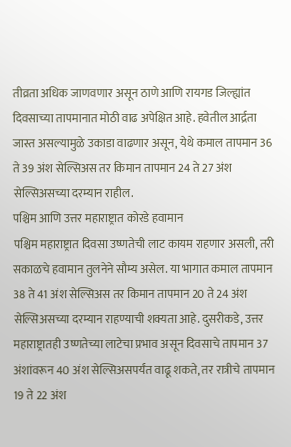तीव्रता अधिक जाणवणार असून ठाणे आणि रायगड जिल्ह्यांत दिवसाच्या तापमानात मोठी वाढ अपेक्षित आहे. हवेतील आर्द्रता जास्त असल्यामुळे उकाडा वाढणार असून, येथे कमाल तापमान 36 ते 39 अंश सेल्सिअस तर किमान तापमान 24 ते 27 अंश सेल्सिअसच्या दरम्यान राहील.
पश्चिम आणि उत्तर महाराष्ट्रात कोरडे हवामान
पश्चिम महाराष्ट्रात दिवसा उष्णतेची लाट कायम राहणार असली, तरी सकाळचे हवामान तुलनेने सौम्य असेल. या भागात कमाल तापमान 38 ते 41 अंश सेल्सिअस तर किमान तापमान 20 ते 24 अंश सेल्सिअसच्या दरम्यान राहण्याची शक्यता आहे. दुसरीकडे, उत्तर महाराष्ट्रातही उष्णतेच्या लाटेचा प्रभाव असून दिवसाचे तापमान 37 अंशांवरून 40 अंश सेल्सिअसपर्यंत वाढू शकते, तर रात्रीचे तापमान 19 ते 22 अंश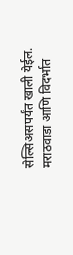सेल्सिअसपर्यंत खाली येईल.
मराठवाडा आणि विदर्भात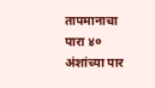तापमानाचा पारा ४० अंशांच्या पार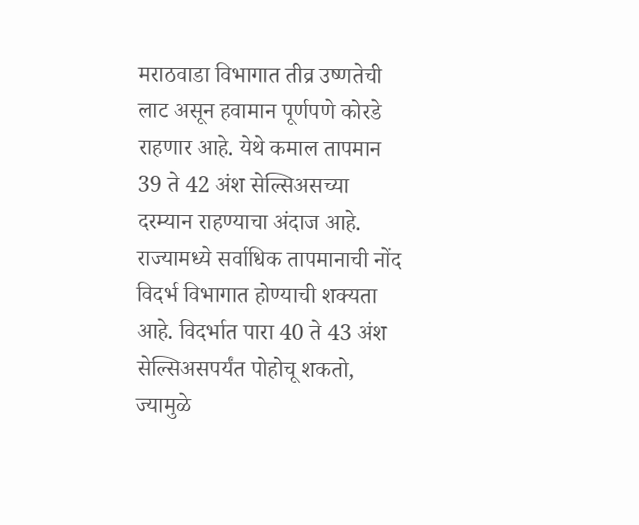मराठवाडा विभागात तीव्र उष्णतेची लाट असून हवामान पूर्णपणे कोरडे राहणार आहे. येथे कमाल तापमान 39 ते 42 अंश सेल्सिअसच्या दरम्यान राहण्याचा अंदाज आहे. राज्यामध्ये सर्वाधिक तापमानाची नोंद विदर्भ विभागात होण्याची शक्यता आहे. विदर्भात पारा 40 ते 43 अंश सेल्सिअसपर्यंत पोहोचू शकतो, ज्यामुळे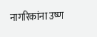नागरिकांना उष्ण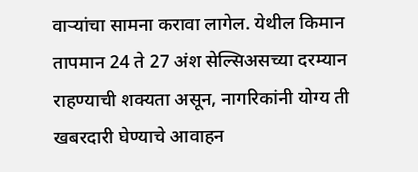वाऱ्यांचा सामना करावा लागेल. येथील किमान तापमान 24 ते 27 अंश सेल्सिअसच्या दरम्यान राहण्याची शक्यता असून, नागरिकांनी योग्य ती खबरदारी घेण्याचे आवाहन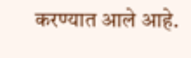करण्यात आले आहे.